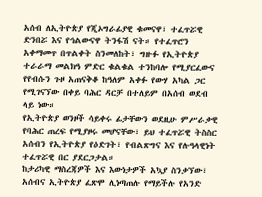አሰብ ለኢትዮጵያ የጂኦግራፊያዊ ቁመናዋ፣ ተፈጥሯዊ ድንበሯ እና የኅልውናዋ ትንፋሽ ናት። የተፈጥሮን አቀማመጥ በጥልቀት ስንመለከት፣ ግዙፉ የኢትዮጵያ ተራራማ መልክዓ ምድር ቁልቁል ተንከባሎ የሚያርፈውና የየብሱን ጉዞ አጠናቅቆ ከዓለም አቀፉ የውሃ አካል ጋር የሚገናኘው በቀይ ባሕር ዳርቻ በተለይም በአሰብ ወደብ ላይ ነው።
የኢትዮጵያ ወንዞች ሳይቀሩ ፊታቸውን ወደዚሁ ምሥራቃዊ የባሕር ጠረፍ የሚያዞሩ መሆናቸው፣ ይህ ተፈጥሯዊ ትስስር አሰብን የኢትዮጵያ የዕድገት፣ የብልጽግና እና የሉዓላዊነት ተፈጥሯዊ በር ያደርጋታል።
ከታሪካዊ ማስረጃዎች እና እውነታዎች አኳያ ስንቃኘው፣ አሰብና ኢትዮጵያ ፈጽሞ ሊነጣጠሉ የማይችሉ የአንድ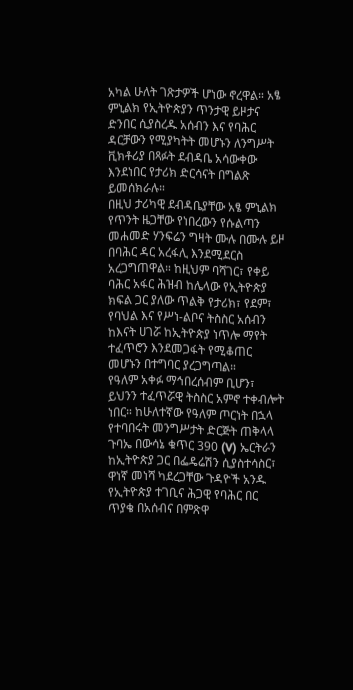አካል ሁለት ገጽታዎች ሆነው ኖረዋል። አፄ ምኒልክ የኢትዮጵያን ጥንታዊ ይዞታና ድንበር ሲያስረዱ አሰብን እና የባሕር ዳርቻውን የሚያካትት መሆኑን ለንግሥት ቪክቶሪያ በጻፉት ደብዳቤ አሳውቀው እንደነበር የታሪክ ድርሳናት በግልጽ ይመሰክራሉ።
በዚህ ታሪካዊ ደብዳቤያቸው አፄ ምኒልክ የጥንት ዜጋቸው የነበረውን የሱልጣን መሐመድ ሃንፍሬን ግዛት ሙሉ በሙሉ ይዞ በባሕር ዳር አረፋሊ እንደሚደርስ አረጋግጠዋል። ከዚህም ባሻገር፣ የቀይ ባሕር አፋር ሕዝብ ከሌላው የኢትዮጵያ ክፍል ጋር ያለው ጥልቅ የታሪክ፣ የደም፣ የባህል እና የሥነ-ልቦና ትስስር አሰብን ከእናት ሀገሯ ከኢትዮጵያ ነጥሎ ማየት ተፈጥሮን እንደመጋፋት የሚቆጠር መሆኑን በተግባር ያረጋግጣል።
የዓለም አቀፉ ማኅበረሰብም ቢሆን፣ ይህንን ተፈጥሯዊ ትስስር አምኖ ተቀብሎት ነበር። ከሁለተኛው የዓለም ጦርነት በኋላ የተባበሩት መንግሥታት ድርጅት ጠቅላላ ጉባኤ በውሳኔ ቁጥር 390 (V) ኤርትራን ከኢትዮጵያ ጋር በፌዴሬሽን ሲያስተሳስር፣ ዋነኛ መነሻ ካደረጋቸው ጉዳዮች አንዱ የኢትዮጵያ ተገቢና ሕጋዊ የባሕር በር ጥያቄ በአሰብና በምጽዋ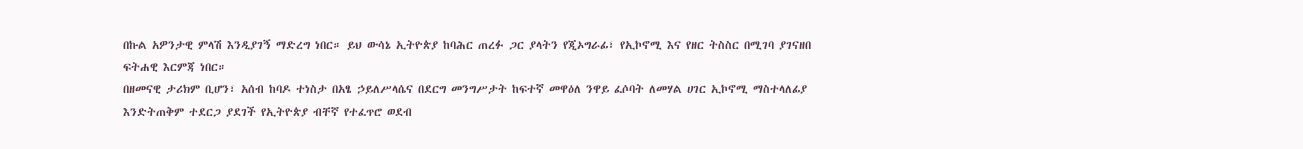በኩል አዎንታዊ ምላሽ እንዲያገኝ ማድረግ ነበር። ይህ ውሳኔ ኢትዮጵያ ከባሕር ጠረፉ ጋር ያላትን የጂኦግራፊ፣ የኢኮኖሚ እና የዘር ትስስር በሚገባ ያገናዘበ ፍትሐዊ እርምጃ ነበር።
በዘመናዊ ታሪክም ቢሆን፣ አሰብ ከባዶ ተነስታ በአፄ ኃይለሥላሴና በደርግ መንግሥታት ከፍተኛ መዋዕለ ንዋይ ፈሶባት ለመሃል ሀገር ኢኮኖሚ ማስተላለፊያ እንድትጠቅም ተደርጋ ያደገች የኢትዮጵያ ብቸኛ የተፈጥሮ ወደብ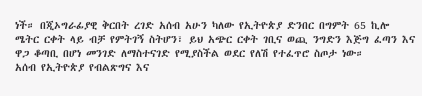ነች። በጂኦግራፊያዊ ቅርበት ረገድ አሰብ አሁን ካለው የኢትዮጵያ ድንበር በግምት 65 ኪሎ ሜትር ርቀት ላይ ብቻ የምትገኝ ስትሆን፣ ይህ አጭር ርቀት ገቢና ወጪ ንግድን እጅግ ፈጣን እና ዋጋ ቆጣቢ በሆነ መንገድ ለማስተናገድ የሚያስችል ወደር የለሽ የተፈጥሮ ስጦታ ነው።
አሰብ የኢትዮጵያ የብልጽግና እና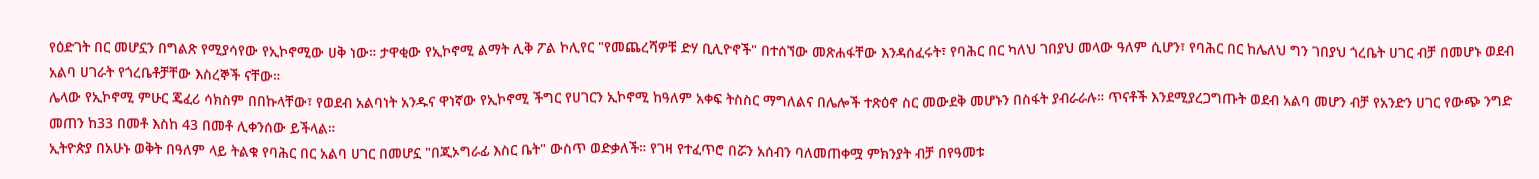የዕድገት በር መሆኗን በግልጽ የሚያሳየው የኢኮኖሚው ሀቅ ነው። ታዋቂው የኢኮኖሚ ልማት ሊቅ ፖል ኮሊየር "የመጨረሻዎቹ ድሃ ቢሊዮኖች" በተሰኘው መጽሐፋቸው እንዳሰፈሩት፣ የባሕር በር ካለህ ገበያህ መላው ዓለም ሲሆን፣ የባሕር በር ከሌለህ ግን ገበያህ ጎረቤት ሀገር ብቻ በመሆኑ ወደብ አልባ ሀገራት የጎረቤቶቻቸው እስረኞች ናቸው።
ሌላው የኢኮኖሚ ምሁር ጄፈሪ ሳክስም በበኩላቸው፣ የወደብ አልባነት አንዱና ዋነኛው የኢኮኖሚ ችግር የሀገርን ኢኮኖሚ ከዓለም አቀፍ ትስስር ማግለልና በሌሎች ተጽዕኖ ስር መውደቅ መሆኑን በስፋት ያብራራሉ። ጥናቶች እንደሚያረጋግጡት ወደብ አልባ መሆን ብቻ የአንድን ሀገር የውጭ ንግድ መጠን ከ33 በመቶ እስከ 43 በመቶ ሊቀንሰው ይችላል።
ኢትዮጵያ በአሁኑ ወቅት በዓለም ላይ ትልቁ የባሕር በር አልባ ሀገር በመሆኗ "በጂኦግራፊ እስር ቤት" ውስጥ ወድቃለች። የገዛ የተፈጥሮ በሯን አሰብን ባለመጠቀሟ ምክንያት ብቻ በየዓመቱ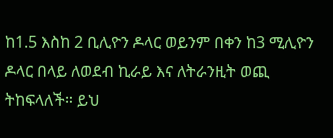ከ1.5 እስከ 2 ቢሊዮን ዶላር ወይንም በቀን ከ3 ሚሊዮን ዶላር በላይ ለወደብ ኪራይ እና ለትራንዚት ወጪ ትከፍላለች። ይህ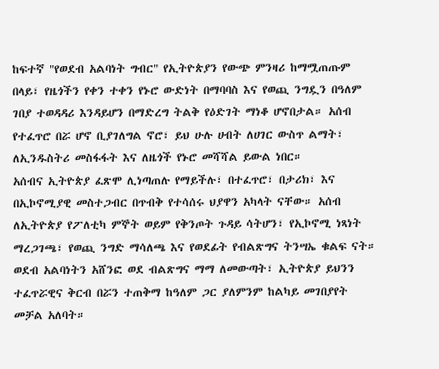ከፍተኛ "የወደብ አልባነት ግብር" የኢትዮጵያን የውጭ ምንዛሪ ከማሟጠጡም በላይ፣ የዜጎችን የቀን ተቀን የኑሮ ውድነት በማባባስ እና የወጪ ንግዷን በዓለም ገበያ ተወዳዳሪ እንዳይሆን በማድረግ ትልቅ የዕድገት ማነቆ ሆኖበታል። አሰብ የተፈጥሮ በሯ ሆኖ ቢያገለግል ኖሮ፣ ይህ ሁሉ ሀብት ለሀገር ውስጥ ልማት፣ ለኢንዱስትሪ መስፋፋት እና ለዜጎች የኑሮ መሻሻል ይውል ነበር።
አሰብና ኢትዮጵያ ፈጽሞ ሊነጣጠሉ የማይችሉ፣ በተፈጥሮ፣ በታሪክ፣ እና በኢኮኖሚያዊ መስተጋብር በጥብቅ የተሳሰሩ ህያዋን አካላት ናቸው። አሰብ ለኢትዮጵያ የፖለቲካ ምኞት ወይም የቅንጦት ጉዳይ ሳትሆን፣ የኢኮኖሚ ነጻነት ማረጋገጫ፣ የወጪ ንግድ ማሳለጫ እና የወደፊት የብልጽግና ትንሣኤ ቁልፍ ናት።
ወደብ አልባነትን አሸንፎ ወደ ብልጽግና ማማ ለመውጣት፣ ኢትዮጵያ ይህንን ተፈጥሯዊና ቅርብ በሯን ተጠቅማ ከዓለም ጋር ያለምንም ከልካይ መገበያየት መቻል አለባት።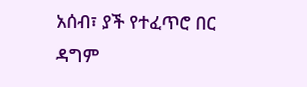አሰብ፣ ያች የተፈጥሮ በር ዳግም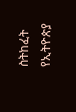ስትከፈት የኢትዮጵያ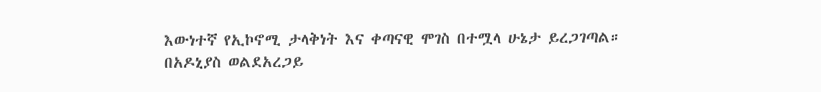እውነተኛ የኢኮኖሚ ታላቅነት እና ቀጣናዊ ሞገስ በተሟላ ሁኔታ ይረጋገጣል።
በአዶኒያስ ወልደአረጋይ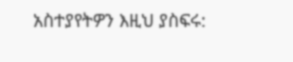አስተያየትዎን እዚህ ያስፍሩ: